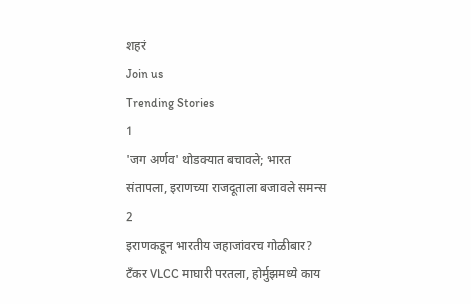शहरं
Join us
Trending Stories
1
'जग अर्णव' थोडक्यात बचावले; भारत संतापला, इराणच्या राजदूताला बजावले समन्स
2
इराणकडून भारतीय जहाजांवरच गोळीबार? टँकर VLCC माघारी परतला, होर्मुझमध्ये काय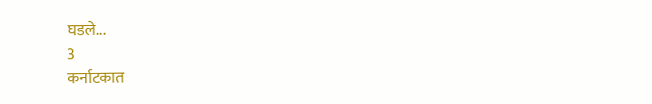घडले...
3
कर्नाटकात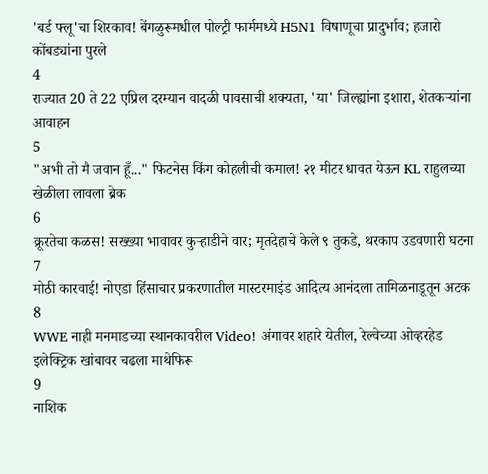'बर्ड फ्लू'चा शिरकाव! बेंगळुरूमधील पोल्ट्री फार्ममध्ये H5N1 विषाणूचा प्रादुर्भाव; हजारो कोंबड्यांना पुरले
4
राज्यात 20 ते 22 एप्रिल दरम्यान वादळी पावसाची शक्यता, 'या' जिल्ह्यांना इशारा, शेतकऱ्यांना आवाहन
5
"अभी तो मै जवान हूँ..." फिटनेस किंग कोहलीची कमाल! २१ मीटर धावत येऊन KL राहुलच्या खेळीला लावला ब्रेक
6
क्रूरतेचा कळस! सख्ख्या भावावर कुऱ्हाडीने वार; मृतदेहाचे केले ९ तुकडे, थरकाप उडवणारी घटना
7
मोठी कारवाई! नोएडा हिंसाचार प्रकरणातील मास्टरमाइंड आदित्य आनंदला तामिळनाडूतून अटक
8
WWE नाही मनमाडच्या स्थानकावरील Video! अंगावर शहारे येतील, रेल्वेच्या ओव्हरहेड इलेक्ट्रिक खांबावर चढला माथेफिरू
9
नाशिक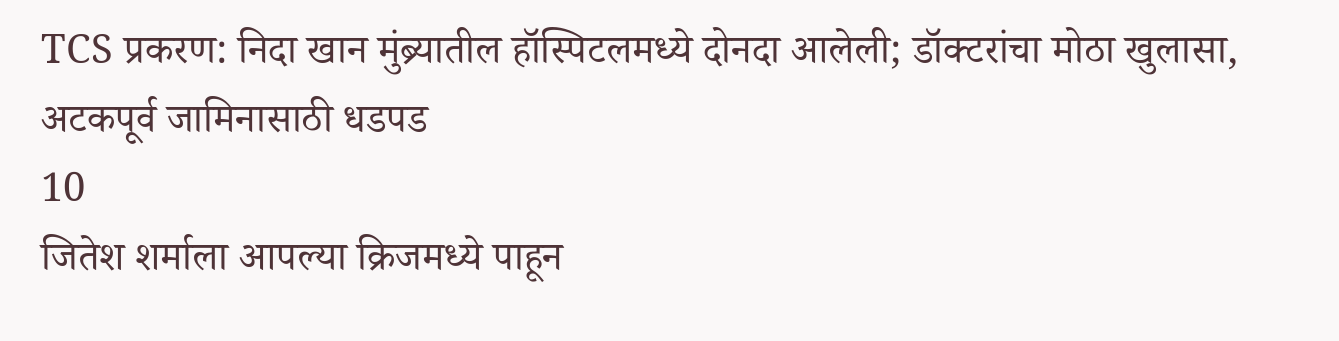TCS प्रकरण: निदा खान मुंब्र्यातील हॉस्पिटलमध्ये दोनदा आलेली; डॉक्टरांचा मोठा खुलासा, अटकपूर्व जामिनासाठी धडपड
10
जितेश शर्माला आपल्या क्रिजमध्ये पाहून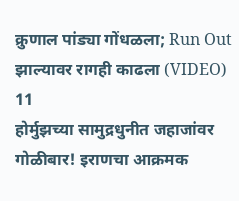क्रुणाल पांड्या गोंधळला; Run Out झाल्यावर रागही काढला (VIDEO)
11
होर्मुझच्या सामुद्रधुनीत जहाजांवर गोळीबार! इराणचा आक्रमक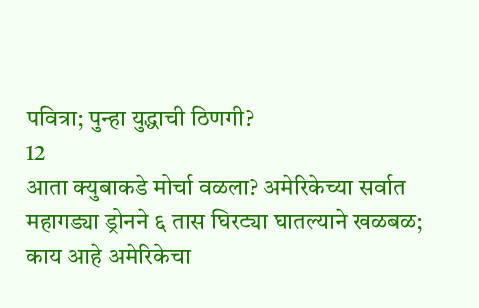पवित्रा; पुन्हा युद्धाची ठिणगी?
12
आता क्युबाकडे मोर्चा वळला? अमेरिकेच्या सर्वात महागड्या ड्रोनने ६ तास घिरट्या घातल्याने खळबळ; काय आहे अमेरिकेचा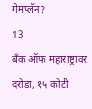गेमप्लॅन?
13
बँक ऑफ महाराष्ट्रावर दरोडा, १५ कोटी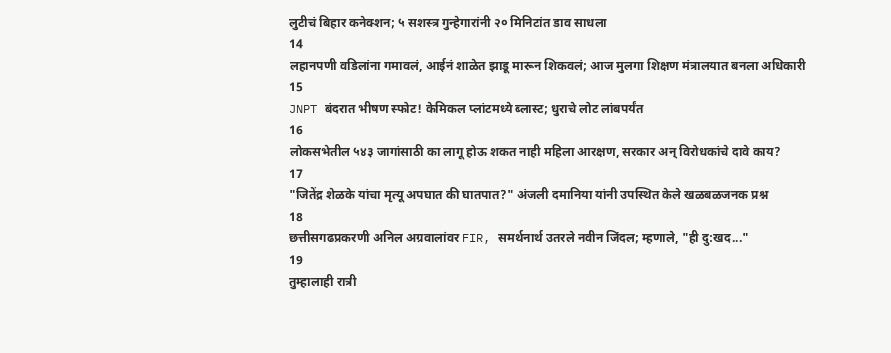लुटीचं बिहार कनेक्शन; ५ सशस्त्र गुन्हेगारांनी २० मिनिटांत डाव साधला
14
लहानपणी वडिलांना गमावलं, आईनं शाळेत झाडू मारून शिकवलं; आज मुलगा शिक्षण मंत्रालयात बनला अधिकारी
15
JNPT बंदरात भीषण स्फोट! केमिकल प्लांटमध्ये ब्लास्ट; धुराचे लोट लांबपर्यंत
16
लोकसभेतील ५४३ जागांसाठी का लागू होऊ शकत नाही महिला आरक्षण, सरकार अन् विरोधकांचे दावे काय?
17
"जितेंद्र शेळके यांचा मृत्यू अपघात की घातपात?" अंजली दमानिया यांनी उपस्थित केले खळबळजनक प्रश्न
18
छत्तीसगढप्रकरणी अनिल अग्रवालांवर FIR, समर्थनार्थ उतरले नवीन जिंदल; म्हणाले, "ही दु:खद..."
19
तुम्हालाही रात्री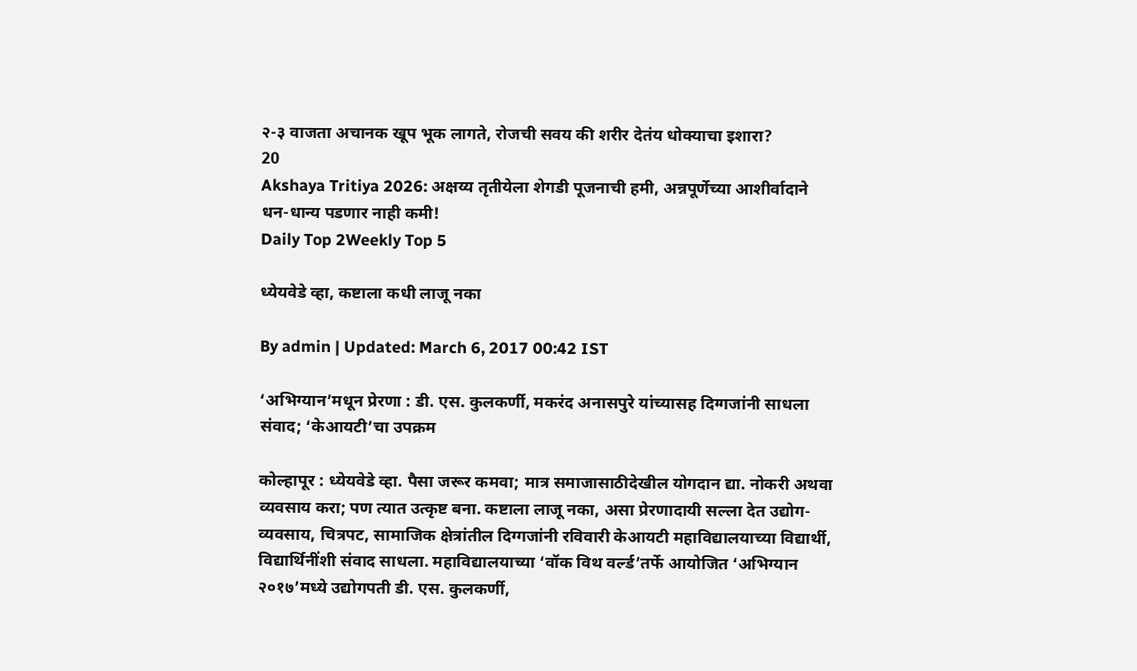२-३ वाजता अचानक खूप भूक लागते, रोजची सवय की शरीर देतंय धोक्याचा इशारा?
20
Akshaya Tritiya 2026: अक्षय्य तृतीयेला शेगडी पूजनाची हमी, अन्नपूर्णेच्या आशीर्वादाने धन-धान्य पडणार नाही कमी!
Daily Top 2Weekly Top 5

ध्येयवेडे व्हा, कष्टाला कधी लाजू नका

By admin | Updated: March 6, 2017 00:42 IST

‘अभिग्यान’मधून प्रेरणा : डी. एस. कुलकर्णी, मकरंद अनासपुरे यांच्यासह दिग्गजांनी साधला संवाद; ‘केआयटी’चा उपक्रम

कोल्हापूर : ध्येयवेडे व्हा. पैसा जरूर कमवा; मात्र समाजासाठीदेखील योगदान द्या. नोकरी अथवा व्यवसाय करा; पण त्यात उत्कृष्ट बना. कष्टाला लाजू नका, असा प्रेरणादायी सल्ला देत उद्योग-व्यवसाय, चित्रपट, सामाजिक क्षेत्रांतील दिग्गजांनी रविवारी केआयटी महाविद्यालयाच्या विद्यार्थी, विद्यार्थिनींशी संवाद साधला. महाविद्यालयाच्या ‘वॉक विथ वर्ल्ड’तर्फे आयोजित ‘अभिग्यान २०१७’मध्ये उद्योगपती डी. एस. कुलकर्णी,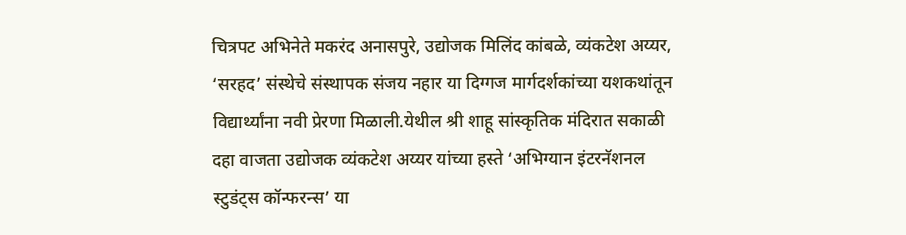चित्रपट अभिनेते मकरंद अनासपुरे, उद्योजक मिलिंद कांबळे, व्यंकटेश अय्यर, ‘सरहद’ संस्थेचे संस्थापक संजय नहार या दिग्गज मार्गदर्शकांच्या यशकथांतून विद्यार्थ्यांना नवी प्रेरणा मिळाली.येथील श्री शाहू सांस्कृतिक मंदिरात सकाळी दहा वाजता उद्योजक व्यंकटेश अय्यर यांच्या हस्ते ‘अभिग्यान इंटरनॅशनल स्टुडंट्स कॉन्फरन्स’ या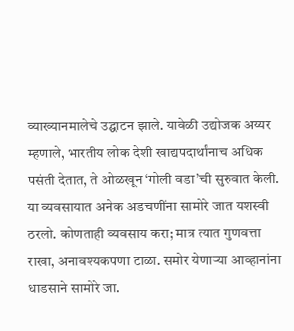व्याख्यानमालेचे उद्घाटन झाले. यावेळी उद्योजक अय्यर म्हणाले, भारतीय लोक देशी खाद्यपदार्थांनाच अधिक पसंती देतात, ते ओळखून ‘गोली वडा’ची सुरुवात केली. या व्यवसायात अनेक अडचणींना सामोरे जात यशस्वी ठरलो. कोणताही व्यवसाय करा; मात्र त्यात गुणवत्ता राखा, अनावश्यकपणा टाळा. समोर येणाऱ्या आव्हानांना धाडसाने सामोरे जा.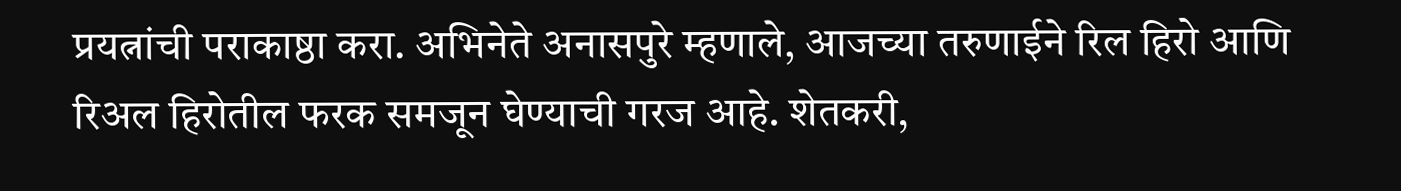प्रयत्नांची पराकाष्ठा करा. अभिनेते अनासपुरे म्हणाले, आजच्या तरुणाईने रिल हिरो आणि रिअल हिरोतील फरक समजून घेण्याची गरज आहे. शेतकरी,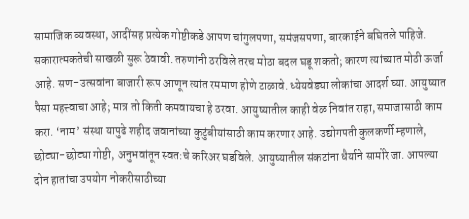सामाजिक व्यवस्था, आदींसह प्रत्येक गोष्टीकडे आपण चांगुलपणा, समंजसपणा, बारकाईने बघितले पाहिजे. सकारात्मकतेची साखळी सुरू ठेवावी. तरुणांनी ठरविले तरच मोठा बदल घडू शकतो; कारण त्यांच्यात मोठी ऊर्जा आहे. सण-उत्सवांना बाजारी रूप आणून त्यांत रममाण होणे टाळावे. ध्येयवेड्या लोकांचा आदर्श घ्या. आयुष्यात पैसा महत्त्वाचा आहे; मात्र तो किती कमवायचा हे ठरवा. आयुष्यातील काही वेळ निवांत राहा, समाजासाठी काम करा. ‘नाम’ संस्था यापुढे शहीद जवानांच्या कुटुंबीयांसाठी काम करणार आहे. उद्योगपती कुलकर्णी म्हणाले, छोट्या-छोट्या गोष्टी, अनुभवांतून स्वत:चे करिअर घडविले. आयुष्यातील संकटांना धैर्याने सामोरे जा. आपल्या दोन हातांचा उपयोग नोकरीसाठीच्या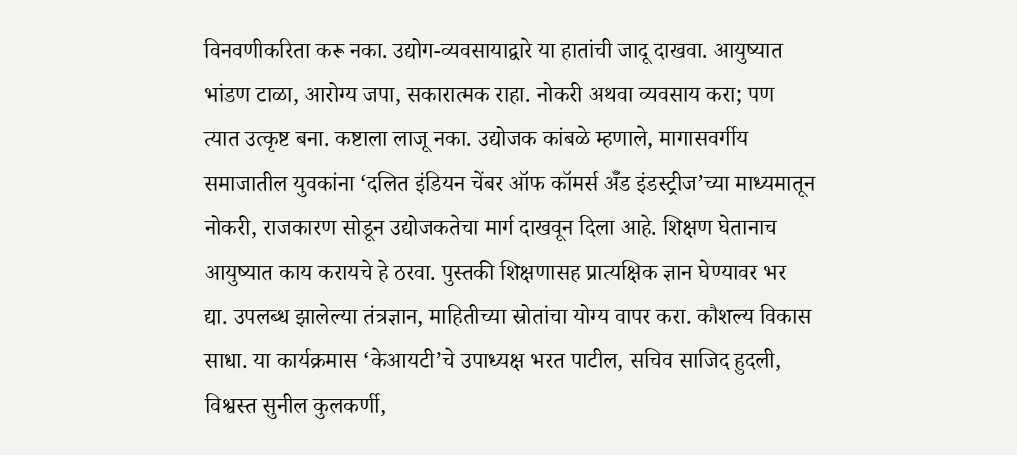विनवणीकरिता करू नका. उद्योग-व्यवसायाद्वारे या हातांची जादू दाखवा. आयुष्यात भांडण टाळा, आरोग्य जपा, सकारात्मक राहा. नोकरी अथवा व्यवसाय करा; पण त्यात उत्कृष्ट बना. कष्टाला लाजू नका. उद्योजक कांबळे म्हणाले, मागासवर्गीय समाजातील युवकांना ‘दलित इंडियन चेंबर ऑफ कॉमर्स अ‍ॅँड इंडस्ट्रीज’च्या माध्यमातून नोकरी, राजकारण सोडून उद्योजकतेचा मार्ग दाखवून दिला आहे. शिक्षण घेतानाच आयुष्यात काय करायचे हे ठरवा. पुस्तकी शिक्षणासह प्रात्यक्षिक ज्ञान घेण्यावर भर द्या. उपलब्ध झालेल्या तंत्रज्ञान, माहितीच्या स्रोतांचा योग्य वापर करा. कौशल्य विकास साधा. या कार्यक्रमास ‘केआयटी’चे उपाध्यक्ष भरत पाटील, सचिव साजिद हुदली, विश्वस्त सुनील कुलकर्णी,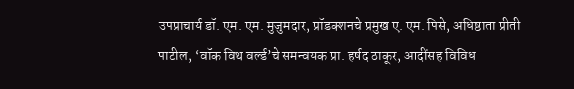उपप्राचार्य डॉ. एम. एम. मुजुमदार, प्रॉडक्शनचे प्रमुख ए. एम. पिसे, अधिष्ठाता प्रीती पाटील, ‘वॉक विथ वर्ल्ड’चे समन्वयक प्रा. हर्षद ठाकूर, आदींसह विविध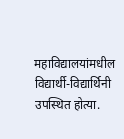महाविद्यालयांमधील विद्यार्थी-विद्यार्थिनी उपस्थित होत्या.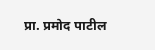प्रा. प्रमोद पाटील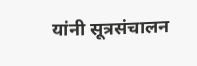यांनी सूत्रसंचालन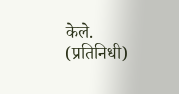केले. (प्रतिनिधी)